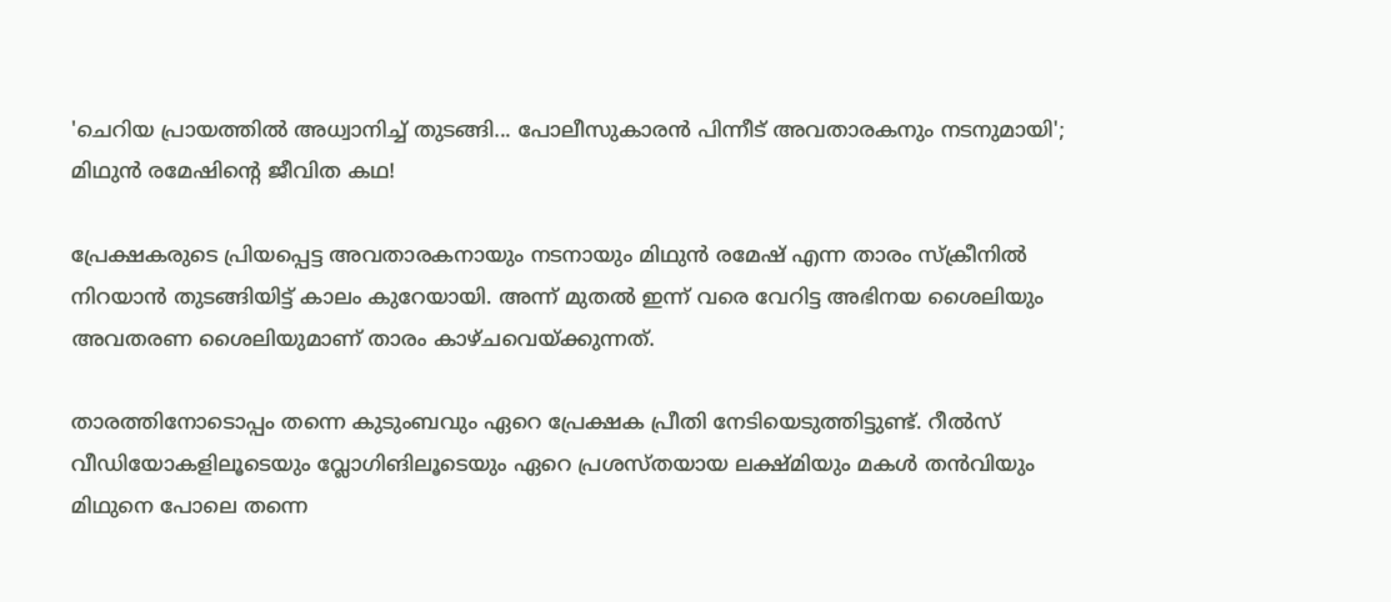'ചെറിയ പ്രായത്തിൽ അധ്വാനിച്ച് തുടങ്ങി... പോലീസുകാരൻ പിന്നീട് അവതാരകനും നടനുമായി'; മിഥുൻ രമേഷിന്റെ ജീവിത കഥ!

പ്രേക്ഷകരുടെ പ്രിയപ്പെട്ട അവതാരകനായും നടനായും മിഥുൻ രമേഷ് എന്ന താരം സ്‌ക്രീനിൽ നിറയാൻ തുടങ്ങിയിട്ട് കാലം കുറേയായി. അന്ന് മുതൽ ഇന്ന് വരെ വേറിട്ട അഭിനയ ശൈലിയും അവതരണ ശൈലിയുമാണ് താരം കാഴ്ചവെയ്ക്കുന്നത്.

താരത്തിനോടൊപ്പം തന്നെ കുടുംബവും ഏറെ പ്രേക്ഷക പ്രീതി നേടിയെടുത്തിട്ടുണ്ട്. റീൽസ് വീഡിയോകളിലൂടെയും വ്ലോഗിങിലൂടെയും ഏറെ പ്രശസ്തയായ ലക്ഷ്മിയും മകൾ തൻവിയും മിഥുനെ പോലെ തന്നെ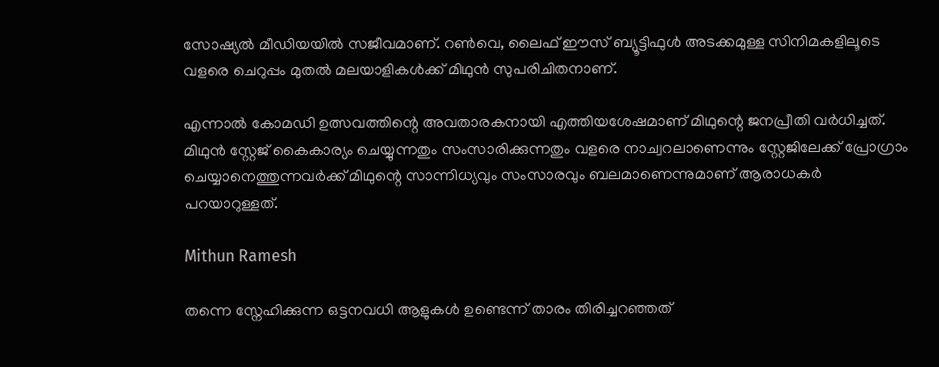സോഷ്യൽ മീഡിയയിൽ സജീവമാണ്. റൺവെ, ലൈഫ് ഈസ് ബ്യൂട്ടിഫുൾ അടക്കമുള്ള സിനിമകളിലൂടെ വളരെ ചെറുപ്പം മുതൽ മലയാളികൾക്ക് മിഥുൻ സുപരിചിതനാണ്.

എന്നാൽ കോമഡി ഉത്സവത്തിന്റെ അവതാരകനായി എത്തിയശേഷമാണ് മിഥുന്റെ ജനപ്രീതി വർധിച്ചത്. മിഥുൻ സ്റ്റേജ് കൈകാര്യം ചെയ്യുന്നതും സംസാരിക്കുന്നതും വളരെ നാച്വറലാണെന്നും സ്റ്റേജിലേക്ക് പ്രോഗ്രാം ചെയ്യാനെത്തുന്നവർക്ക് മിഥുന്റെ സാന്നിധ്യവും സംസാരവും ബലമാണെന്നുമാണ് ആരാധകർ പറയാറുള്ളത്.

Mithun Ramesh

തന്നെ സ്നേഹിക്കുന്ന ഒട്ടനവധി ആളുകൾ ഉണ്ടെന്ന് താരം തിരിച്ചറഞ്ഞത്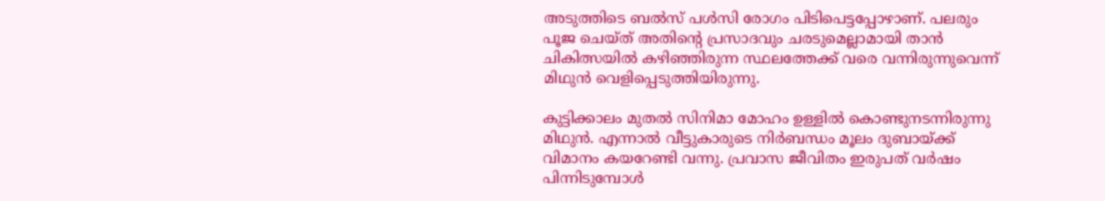അടുത്തിടെ ബൽസ് പൾസി രോഗം പിടിപെട്ടപ്പോഴാണ്. പലരും പൂജ ചെയ്ത് അതിന്റെ പ്രസാദവും ചരടുമെല്ലാമായി താൻ ചികിത്സയിൽ കഴിഞ്ഞിരുന്ന സ്ഥലത്തേക്ക് വരെ വന്നിരുന്നുവെന്ന് മിഥുൻ വെളിപ്പെടുത്തിയിരുന്നു.

കുട്ടിക്കാലം മുതൽ സിനിമാ മോഹം ഉള്ളിൽ കൊണ്ടുനടന്നിരുന്നു മിഥുൻ. എന്നാൽ വീട്ടുകാരുടെ നിർബന്ധം മൂലം ദുബായ്ക്ക് വിമാനം കയറേണ്ടി വന്നു. പ്രവാസ ജീവിതം ഇരുപത് വർഷം പിന്നിടുമ്പോൾ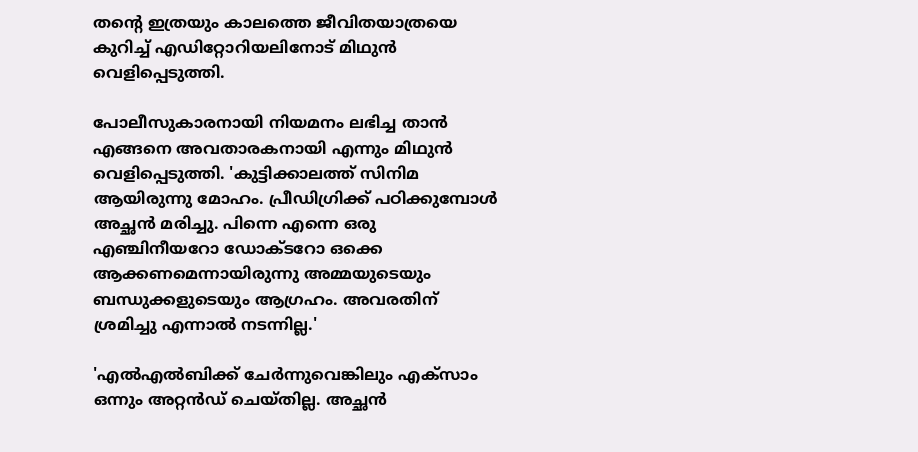തന്റെ ഇത്രയും കാലത്തെ ജീവിതയാത്രയെ കുറിച്ച് എഡിറ്റോറിയലിനോട് മിഥുൻ വെളിപ്പെടുത്തി.

പോലീസുകാരനായി നിയമനം ലഭിച്ച താൻ എങ്ങനെ അവതാരകനായി എന്നും മിഥുൻ വെളിപ്പെടുത്തി. 'കുട്ടിക്കാലത്ത് സിനിമ ആയിരുന്നു മോഹം. പ്രീഡിഗ്രിക്ക് പഠിക്കുമ്പോൾ അച്ഛൻ മരിച്ചു. പിന്നെ എന്നെ ഒരു എഞ്ചിനീയറോ ഡോക്ടറോ ഒക്കെ ആക്കണമെന്നായിരുന്നു അമ്മയുടെയും ബന്ധുക്കളുടെയും ആഗ്രഹം. അവരതിന് ശ്രമിച്ചു എന്നാൽ നടന്നില്ല.'

'എൽഎൽബിക്ക് ചേർന്നുവെങ്കിലും എക്സാം ഒന്നും അറ്റൻഡ് ചെയ്തില്ല. അച്ഛൻ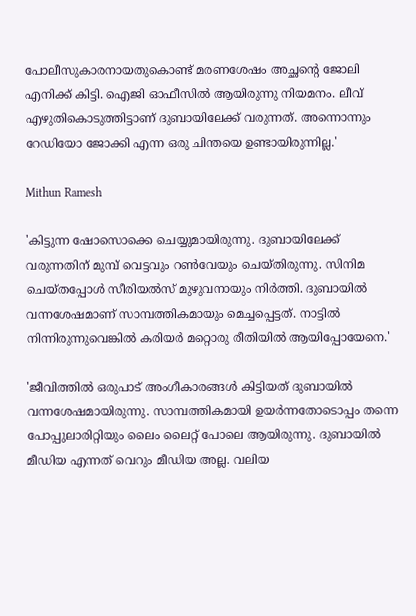പോലീസുകാരനായതുകൊണ്ട് മരണശേഷം അച്ഛന്റെ ജോലി എനിക്ക് കിട്ടി. ഐജി ഓഫീസിൽ ആയിരുന്നു നിയമനം. ലീവ് എഴുതികൊടുത്തിട്ടാണ് ദുബായിലേക്ക് വരുന്നത്. അന്നൊന്നും റേഡിയോ ജോക്കി എന്ന ഒരു ചിന്തയെ ഉണ്ടായിരുന്നില്ല.'

Mithun Ramesh

'കിട്ടുന്ന ഷോസൊക്കെ ചെയ്യുമായിരുന്നു. ദുബായിലേക്ക് വരുന്നതിന് മുമ്പ് വെട്ടവും റൺവേയും ചെയ്തിരുന്നു. സിനിമ ചെയ്തപ്പോൾ സീരിയൽസ് മുഴുവനായും നിർത്തി. ദുബായിൽ വന്നശേഷമാണ് സാമ്പത്തികമായും മെച്ചപ്പെട്ടത്. നാട്ടിൽ നിന്നിരുന്നുവെങ്കിൽ കരിയർ മറ്റൊരു രീതിയിൽ ആയിപ്പോയേനെ.'

'ജീവിത്തിൽ ഒരുപാട് അംഗീകാരങ്ങൾ കിട്ടിയത് ദുബായിൽ വന്നശേഷമായിരുന്നു. സാമ്പത്തികമായി ഉയർന്നതോടൊപ്പം തന്നെ പോപ്പുലാരിറ്റിയും ലൈം ലൈറ്റ് പോലെ ആയിരുന്നു. ദുബായിൽ മീഡിയ എന്നത് വെറും മീഡിയ അല്ല. വലിയ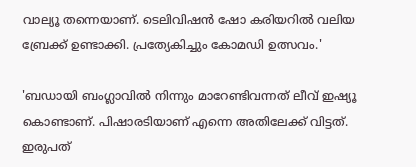വാല്യൂ തന്നെയാണ്. ടെലിവിഷൻ ഷോ കരിയറിൽ വലിയ ബ്രേക്ക് ഉണ്ടാക്കി. പ്രത്യേകിച്ചും കോമഡി ഉത്സവം.'

'ബഡായി ബംഗ്ലാവിൽ നിന്നും മാറേണ്ടിവന്നത് ലീവ് ഇഷ്യൂ കൊണ്ടാണ്. പിഷാരടിയാണ് എന്നെ അതിലേക്ക് വിട്ടത്. ഇരുപത്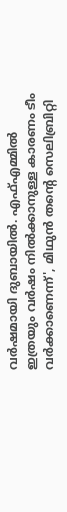വർഷമായി ദുബായിൽ. എഫ്എമ്മിൽ ഇത്രയും വർഷം നിൽക്കാനുള്ള കാരണം ടീം വർക്കാണെന്ന്', മിഥുൻ തന്റെ സെലിബ്രിറ്റി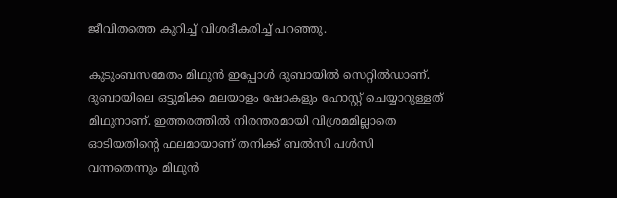ജീവിതത്തെ കുറിച്ച് വിശദീകരിച്ച് പറഞ്ഞു.

കുടുംബസമേതം മിഥുൻ ഇപ്പോൾ ദുബായിൽ സെറ്റിൽഡാണ്. ദുബായിലെ ഒട്ടുമിക്ക മലയാളം ഷോകളും ഹോസ്റ്റ് ചെയ്യാറുള്ളത് മിഥുനാണ്. ഇത്തരത്തിൽ നിരന്തരമായി വിശ്രമമില്ലാതെ ഓടിയതിന്റെ ഫലമായാണ് തനിക്ക് ബൽസി പൾസി വന്നതെന്നും മിഥുൻ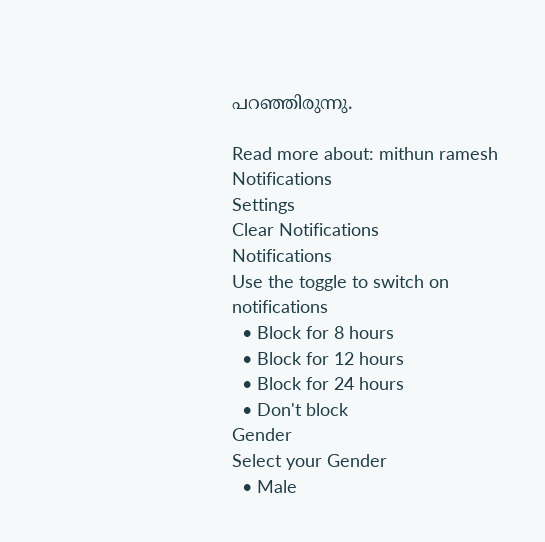പറഞ്ഞിരുന്നു.

Read more about: mithun ramesh
Notifications
Settings
Clear Notifications
Notifications
Use the toggle to switch on notifications
  • Block for 8 hours
  • Block for 12 hours
  • Block for 24 hours
  • Don't block
Gender
Select your Gender
  • Male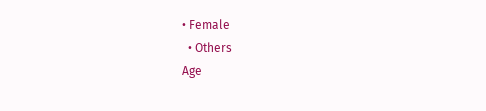• Female
  • Others
Age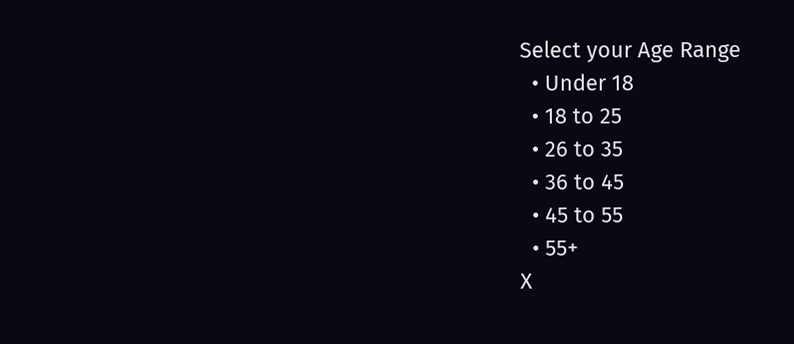Select your Age Range
  • Under 18
  • 18 to 25
  • 26 to 35
  • 36 to 45
  • 45 to 55
  • 55+
X